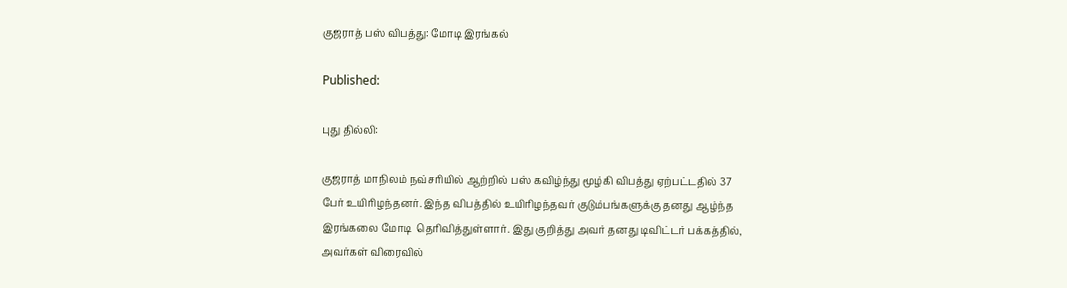குஜராத் பஸ் விபத்து: மோடி இரங்கல்

Published:

புது தில்லி:

குஜராத் மாநிலம் நவ்சரியில் ஆற்றில் பஸ் கவிழ்ந்து மூழ்கி விபத்து ஏற்பட்டதில் 37 பேர் உயிரிழந்தனர். இந்த விபத்தில் உயிரிழந்தவர் குடும்பங்களுக்கு தனது ஆழ்ந்த இரங்கலை மோடி  தெரிவித்துள்ளார். இது குறித்து அவர் தனது டிவிட்டர் பக்கத்தில், அவர்கள் விரைவில்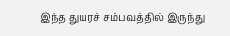இந்த துயரச் சம்பவத்தில் இருந்து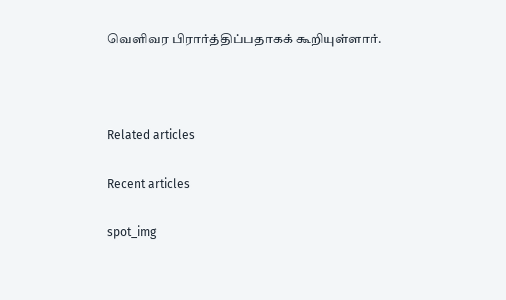வெளிவர பிரார்த்திப்பதாகக் கூறியுள்ளார்.



Related articles

Recent articles

spot_img